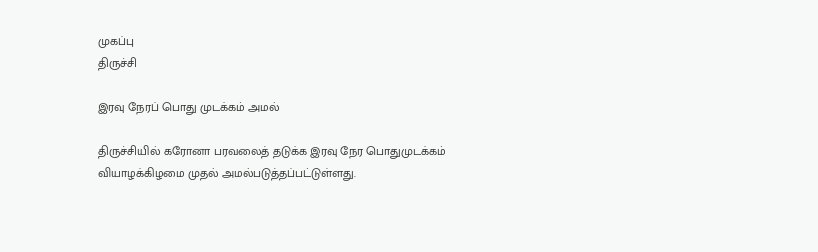முகப்பு
திருச்சி

இரவு நேரப் பொது முடக்கம் அமல்

திருச்சியில் கரோனா பரவலைத் தடுக்க இரவு நேர பொதுமுடக்கம் வியாழக்கிழமை முதல் அமல்படுத்தப்பட்டுள்ளது.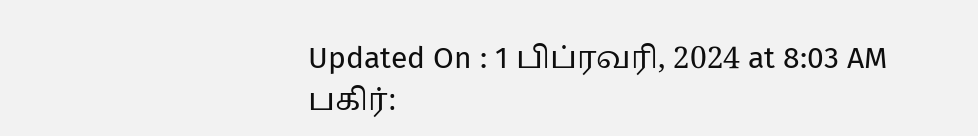Updated On : 1 பிப்ரவரி, 2024 at 8:03 AM
பகிர்: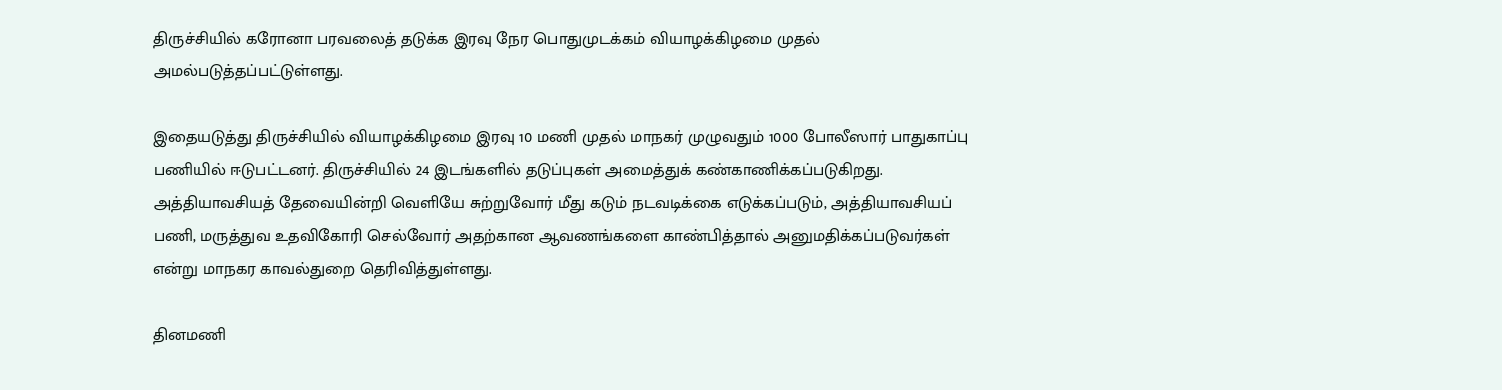திருச்சியில் கரோனா பரவலைத் தடுக்க இரவு நேர பொதுமுடக்கம் வியாழக்கிழமை முதல் அமல்படுத்தப்பட்டுள்ளது.

இதையடுத்து திருச்சியில் வியாழக்கிழமை இரவு 10 மணி முதல் மாநகர் முழுவதும் 1000 போலீஸார் பாதுகாப்பு பணியில் ஈடுபட்டனர். திருச்சியில் 24 இடங்களில் தடுப்புகள் அமைத்துக் கண்காணிக்கப்படுகிறது. அத்தியாவசியத் தேவையின்றி வெளியே சுற்றுவோர் மீது கடும் நடவடிக்கை எடுக்கப்படும், அத்தியாவசியப் பணி, மருத்துவ உதவிகோரி செல்வோர் அதற்கான ஆவணங்களை காண்பித்தால் அனுமதிக்கப்படுவர்கள் என்று மாநகர காவல்துறை தெரிவித்துள்ளது.

தினமணி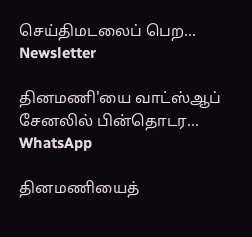செய்திமடலைப் பெற... Newsletter

தினமணி'யை வாட்ஸ்ஆப் சேனலில் பின்தொடர... WhatsApp

தினமணியைத்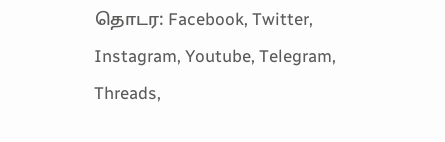தொடர: Facebook, Twitter, Instagram, Youtube, Telegram, Threads,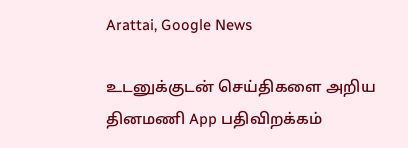Arattai, Google News

உடனுக்குடன் செய்திகளை அறிய தினமணி App பதிவிறக்கம்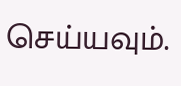செய்யவும்.